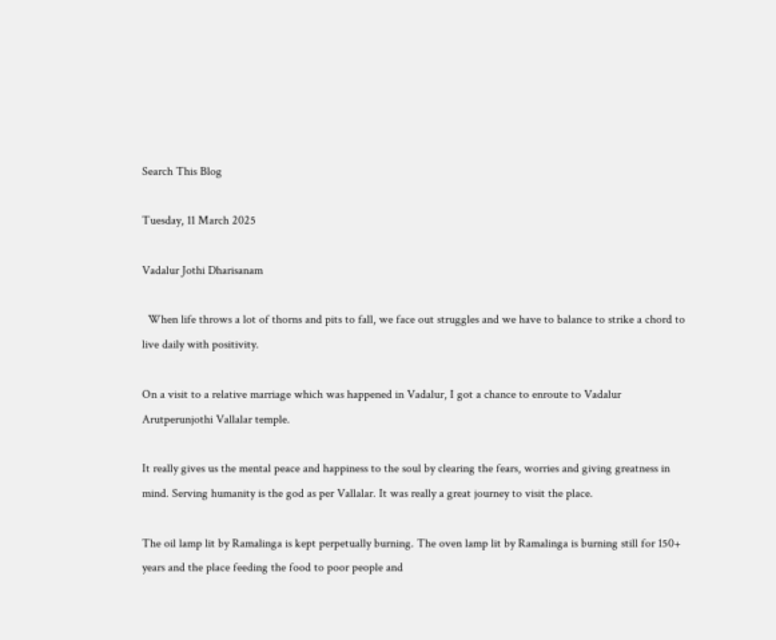Search This Blog

Tuesday, 11 March 2025

Vadalur Jothi Dharisanam

  When life throws a lot of thorns and pits to fall, we face out struggles and we have to balance to strike a chord to live daily with positivity.

On a visit to a relative marriage which was happened in Vadalur, I got a chance to enroute to Vadalur Arutperunjothi Vallalar temple.

It really gives us the mental peace and happiness to the soul by clearing the fears, worries and giving greatness in mind. Serving humanity is the god as per Vallalar. It was really a great journey to visit the place.

The oil lamp lit by Ramalinga is kept perpetually burning. The oven lamp lit by Ramalinga is burning still for 150+ years and the place feeding the food to poor people and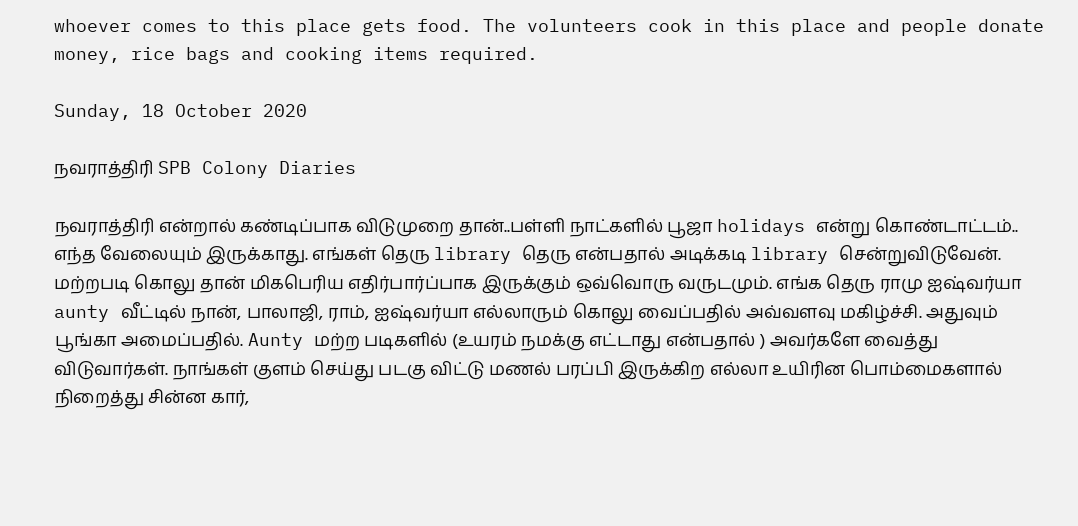whoever comes to this place gets food. The volunteers cook in this place and people donate money, rice bags and cooking items required.

Sunday, 18 October 2020

நவராத்திரி SPB Colony Diaries

நவராத்திரி என்றால் கண்டிப்பாக விடுமுறை தான்..பள்ளி நாட்களில் பூஜா holidays என்று கொண்டாட்டம்.. எந்த வேலையும் இருக்காது. எங்கள் தெரு library தெரு என்பதால் அடிக்கடி library சென்றுவிடுவேன். மற்றபடி கொலு தான் மிகபெரிய எதிர்பார்ப்பாக இருக்கும் ஒவ்வொரு வருடமும். எங்க தெரு ராமு ஐஷ்வர்யா aunty வீட்டில் நான், பாலாஜி, ராம், ஐஷ்வர்யா எல்லாரும் கொலு வைப்பதில் அவ்வளவு மகிழ்ச்சி. அதுவும் பூங்கா அமைப்பதில். Aunty மற்ற படிகளில் (உயரம் நமக்கு எட்டாது என்பதால் ) அவர்களே வைத்து விடுவார்கள். நாங்கள் குளம் செய்து படகு விட்டு மணல் பரப்பி இருக்கிற எல்லா உயிரின பொம்மைகளால் நிறைத்து சின்ன கார்,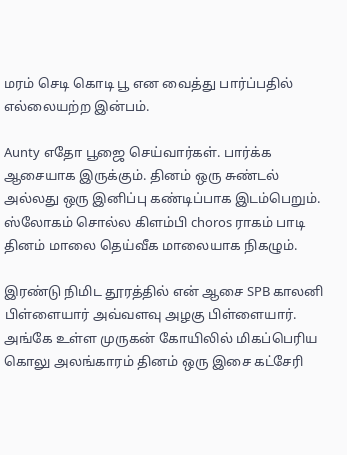மரம் செடி கொடி பூ என வைத்து பார்ப்பதில் எல்லையற்ற இன்பம்.

Aunty எதோ பூஜை செய்வார்கள். பார்க்க ஆசையாக இருக்கும். தினம் ஒரு சுண்டல் அல்லது ஒரு இனிப்பு கண்டிப்பாக இடம்பெறும். ஸ்லோகம் சொல்ல கிளம்பி choros ராகம் பாடி தினம் மாலை தெய்வீக மாலையாக நிகழும்.

இரண்டு நிமிட தூரத்தில் என் ஆசை SPB காலனி பிள்ளையார் அவ்வளவு அழகு பிள்ளையார். அங்கே உள்ள முருகன் கோயிலில் மிகப்பெரிய கொலு அலங்காரம் தினம் ஒரு இசை கட்சேரி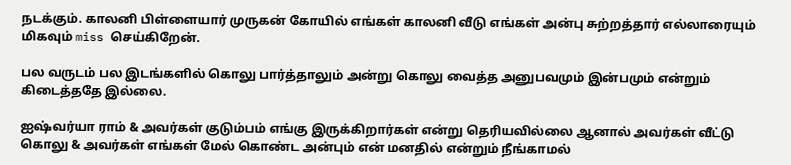நடக்கும். காலனி பிள்ளையார் முருகன் கோயில் எங்கள் காலனி வீடு எங்கள் அன்பு சுற்றத்தார் எல்லாரையும் மிகவும் miss செய்கிறேன்.

பல வருடம் பல இடங்களில் கொலு பார்த்தாலும் அன்று கொலு வைத்த அனுபவமும் இன்பமும் என்றும் கிடைத்ததே இல்லை.

ஐஷ்வர்யா ராம் & அவர்கள் குடும்பம் எங்கு இருக்கிறார்கள் என்று தெரியவில்லை ஆனால் அவர்கள் வீட்டு கொலு & அவர்கள் எங்கள் மேல் கொண்ட அன்பும் என் மனதில் என்றும் நீங்காமல்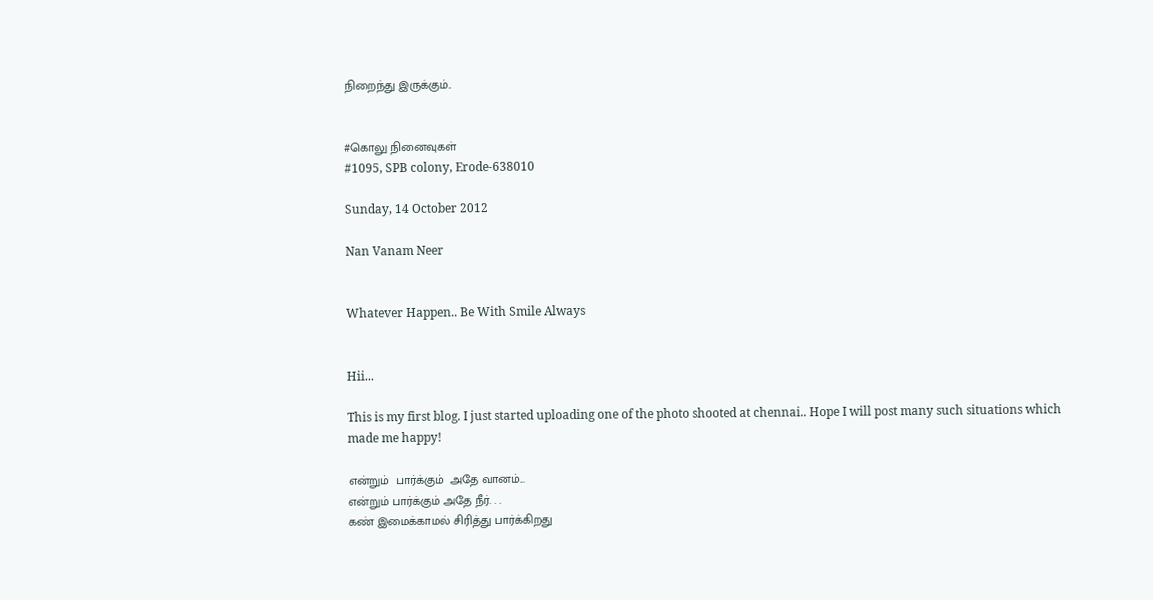நிறைந்து இருக்கும்..


#கொலு நினைவுகள்
#1095, SPB colony, Erode-638010

Sunday, 14 October 2012

Nan Vanam Neer


Whatever Happen.. Be With Smile Always


Hii...

This is my first blog. I just started uploading one of the photo shooted at chennai.. Hope I will post many such situations which made me happy!

என்றும்  பார்க்கும்  அதே வானம்...
என்றும் பார்க்கும் அதே நீர். . .
கண் இமைக்காமல் சிரித்து பார்க்கிறது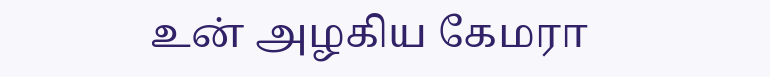உன் அழகிய கேமரா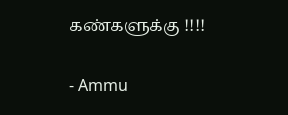கண்களுக்கு !!!!

- Ammu